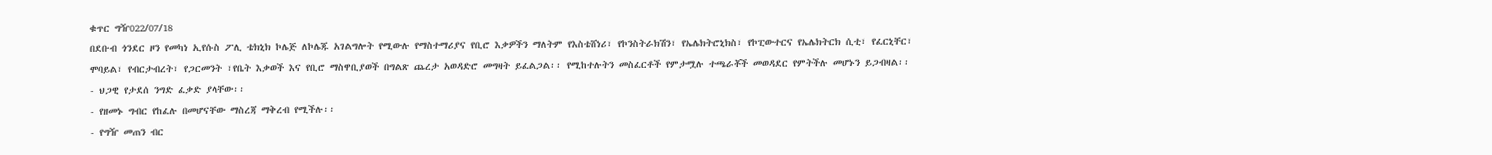ቁጥር ግዥ022/07/18
በደቡብ ጎንደር ዞን የመካነ ኢየሱስ ፖሊ ቴክኒክ ኮሌጅ ለኮሌጁ አገልግሎት የሚውሉ የማስተማሪያና የቢሮ እቃዎችን ማለትም የእስቴሸነሪ፣ የኮንስትራክሽን፣ የኤሌክትሮኒክስ፣ የኮፒውተርና የኤሌክትርክ ሲቲ፣ የፈርኒቸር፣ ሞባይል፣ የብርታብረት፣ የጋርመንት ፣የቤት እቃወች እና የቢሮ ማስዋቢያወች በግልጽ ጨረታ አወዳድሮ መግዛት ይፈልጋል፡፡ የሚከተሉትን መስፈርቶች የምታሟሉ ተጫራቾች መወዳደር የምትችሉ መሆኑን ይጋብዛል፡፡
- ህጋዊ የታደሰ ንግድ ፈቃድ ያላቸው፡፡
- የዘመኑ ግብር የከፈሉ በመሆናቸው ማስረጃ ማቅረብ የሚችሉ፡፡
- የግዥ መጠን ብር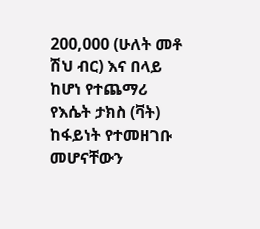200,000 (ሁለት መቶ ሽህ ብር) እና በላይ ከሆነ የተጨማሪ የእሴት ታክስ (ቫት) ከፋይነት የተመዘገቡ መሆናቸውን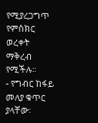የሚያረጋግጥ የምስክር ወረቀት ማቅረብ የሚችሉ፡፡
- የግብር ከፋይ መለያ ቁጥር ያላቸው፡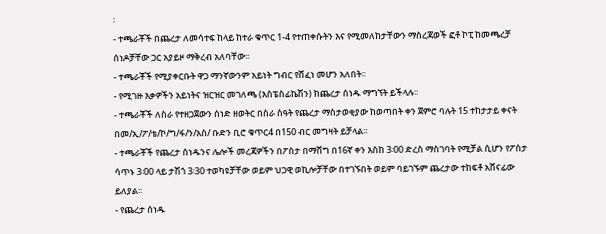፡
- ተጫራቾች በጨረታ ለመሳተፍ ከላይ ከተራ ቁጥር 1-4 የተጠቀሱትን እና የሚመለከታቸውን ማስረጃወች ፎቶ ኮፒ ከመጫረቻ ሰነዶቻቸው ጋር አያይዞ ማቅረብ አለባቸው፡፡
- ተጫራቾች የሚያቀርቡት ዋጋ ማንኛውንም አይነት ግብር የሸፈነ መሆን አለበት፡፡
- የሚገዙ እቃዎችን አይነትና ዝርዝር መገለጫ (እስፔስፊኬሽን) ከጨረታ ሰነዱ ማግኘት ይችላሉ፡፡
- ተጫራቾች ለስራ የተዘጋጀውን ሰነድ ዘወትር በስራ ስዓት የጨረታ ማስታወቂያው ከወጣበት ቀን ጀምሮ ባሉት 15 ተከታታይ ቀናት በመ/ኢ/ፖ/ቴ/ኮ/ግ/ፋ/ን/አስ/ ቡድን ቢሮ ቁጥር4 በ150 ብር መግዛት ይቻላል፡፡
- ተጫራቾች የጨረታ ሰነዱንና ሌሎች መረጃዎችን በፖስታ በማሸግ በ16ኛ ቀን እስከ 3፡00 ድረስ ማስገባት የሚቻል ሲሆን የፖስታ ሳጥኑ 3፡00 ላይ ታሽጎ 3፡30 ተወካዩቻቸው ወይም ህጋዊ ወኪሎቻቸው በተገኙበት ወይም ባይገኙም ጨረታው ተከፍቶ አሸናፊው ይለያል፡፡
- የጨረታ ሰነዱ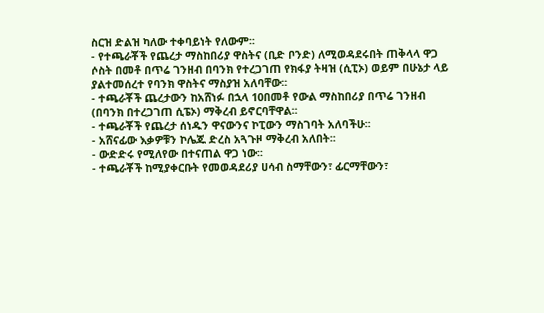ስርዝ ድልዝ ካለው ተቀባይነት የለውም፡፡
- የተጫራቾች የጨረታ ማስከበሪያ ዋስትና (ቢድ ቦንድ) ለሚወዳደሩበት ጠቅላላ ዋጋ ሶስት በመቶ በጥሬ ገንዘብ በባንክ የተረጋገጠ የክፋያ ትዛዝ (ሲፒኦ) ወይም በሁኔታ ላይ ያልተመሰረተ የባንክ ዋስትና ማስያዝ አለባቸው፡፡
- ተጫራቾች ጨረታውን ከአሸነፉ በኋላ 10በመቶ የውል ማስከበሪያ በጥሬ ገንዘብ (በባንክ በተረጋገጠ ሲፔኦ) ማቅረብ ይኖርባቸዋል፡፡
- ተጫራቾች የጨረታ ሰነዱን ዋናውንና ኮፒውን ማስገባት አለባችሁ፡፡
- አሸናፊው እቃዎቹን ኮሌጁ ድረስ አጓጉዞ ማቅረብ አለበት፡፡
- ውድድሩ የሚለየው በተናጠል ዋጋ ነው፡፡
- ተጫራቾች ከሚያቀርቡት የመወዳደሪያ ሀሳብ ስማቸውን፣ ፊርማቸውን፣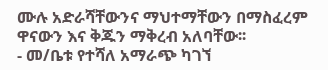ሙሉ አድራሻቸውንና ማህተማቸውን በማስፈረም ዋናውን እና ቅጁን ማቅረብ አለባቸው፡፡
- መ/ቤቱ የተሻለ አማራጭ ካገኘ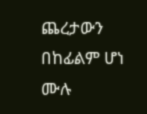ጨረታውን በከፊልም ሆነ ሙሉ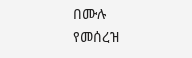በሙሉ የመሰረዝ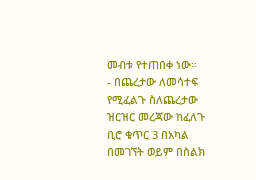መብቱ የተጠበቀ ነው፡፡
- በጨረታው ለመሳተፍ የሚፈልጉ ስለጨረታው ዝርዝር መረጃው ከፈለጉ ቢሮ ቁጥር 3 በአካል በመገኘት ወይም በስልክ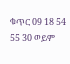ቁጥር 09 18 54 55 30 ወይም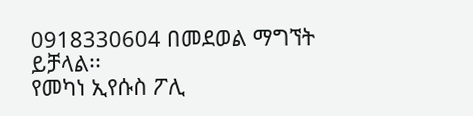0918330604 በመደወል ማግኘት ይቻላል፡፡
የመካነ ኢየሱስ ፖሊ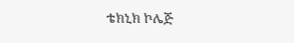ቴክኒክ ኮሌጅ